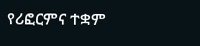የሪፎርምና ተቋም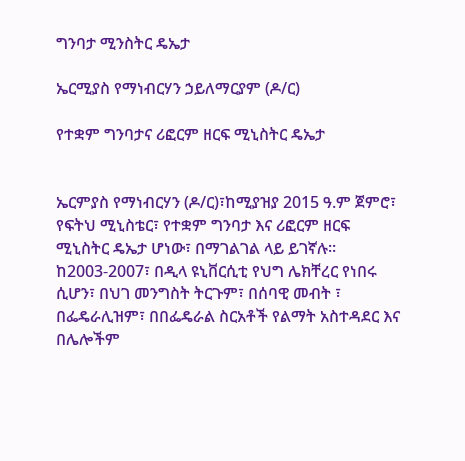ግንባታ ሚንስትር ዴኤታ

ኤርሚያስ የማነብርሃን ኃይለማርያም (ዶ/ር)

የተቋም ግንባታና ሪፎርም ዘርፍ ሚኒስትር ዴኤታ


ኤርምያስ የማነብርሃን (ዶ/ር)፣ከሚያዝያ 2015 ዓ.ም ጀምሮ፣ የፍትህ ሚኒስቴር፣ የተቋም ግንባታ እና ሪፎርም ዘርፍ ሚኒስትር ዴኤታ ሆነው፣ በማገልገል ላይ ይገኛሉ። ከ2003-2007፣ በዲላ ዩኒቨርሲቲ የህግ ሌክቸረር የነበሩ ሲሆን፣ በህገ መንግስት ትርጉም፣ በሰባዊ መብት ፣ በፌዴራሊዝም፣ በበፌዴራል ስርአቶች የልማት አስተዳደር እና በሌሎችም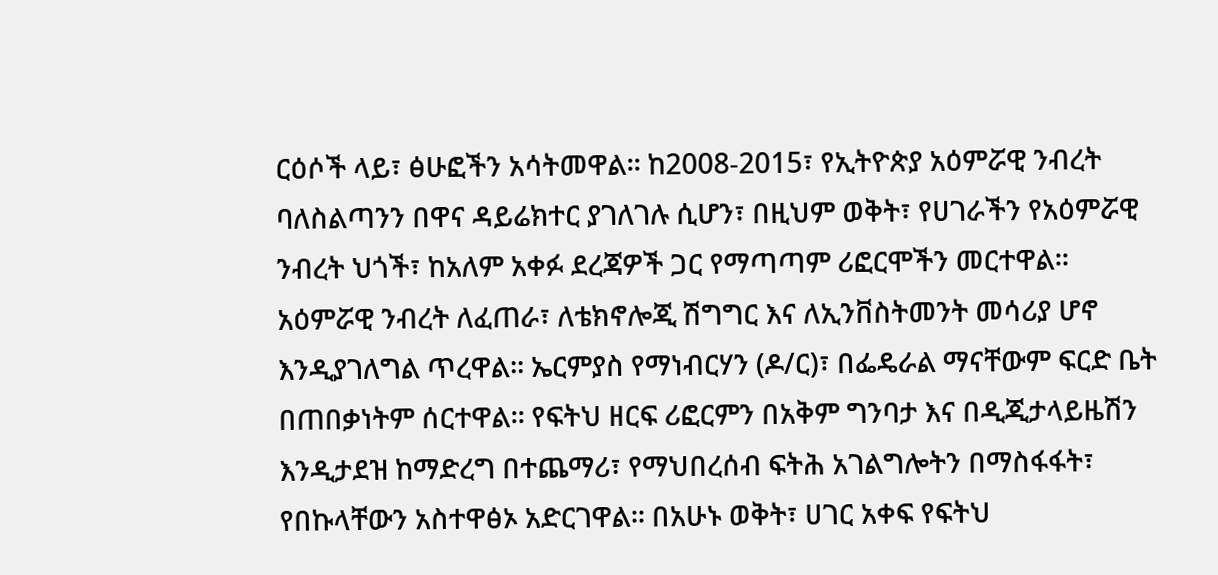ርዕሶች ላይ፣ ፅሁፎችን አሳትመዋል፡፡ ከ2008-2015፣ የኢትዮጵያ አዕምሯዊ ንብረት ባለስልጣንን በዋና ዳይሬክተር ያገለገሉ ሲሆን፣ በዚህም ወቅት፣ የሀገራችን የአዕምሯዊ ንብረት ህጎች፣ ከአለም አቀፉ ደረጃዎች ጋር የማጣጣም ሪፎርሞችን መርተዋል፡፡ አዕምሯዊ ንብረት ለፈጠራ፣ ለቴክኖሎጂ ሽግግር እና ለኢንቨስትመንት መሳሪያ ሆኖ እንዲያገለግል ጥረዋል፡፡ ኤርምያስ የማነብርሃን (ዶ/ር)፣ በፌዴራል ማናቸውም ፍርድ ቤት በጠበቃነትም ሰርተዋል፡፡ የፍትህ ዘርፍ ሪፎርምን በአቅም ግንባታ እና በዲጂታላይዜሽን እንዲታደዝ ከማድረግ በተጨማሪ፣ የማህበረሰብ ፍትሕ አገልግሎትን በማስፋፋት፣ የበኩላቸውን አስተዋፅኦ አድርገዋል፡፡ በአሁኑ ወቅት፣ ሀገር አቀፍ የፍትህ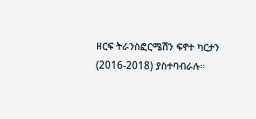ዘርፍ ትራንስፎርሜሽን ፍኖተ ካርታን (2016-2018) ያስተባብራሉ።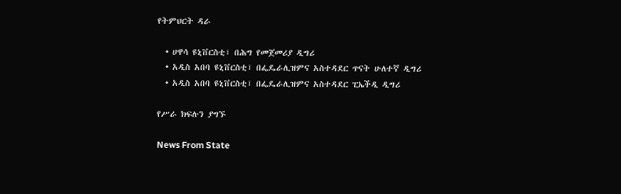የትምህርት ዳራ

  • ሀዋሳ ዩኒቨርስቲ፣ በሕግ የመጀመሪያ ዲግሪ
  • አዲስ አበባ ዩኒቨርስቲ፣ በፌዴራሊዝምና አስተዳደር ጥናት ሁለተኛ ዲግሪ
  • አዲስ አበባ ዩኒቨርስቲ፣ በፌዴራሊዝምና አስተዳደር ፒኤችዲ ዲግሪ

የሥራ ክፍሉን ያግኙ

News From State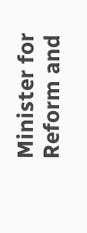Minister for Reform and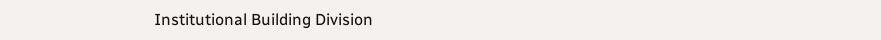Institutional Building Division